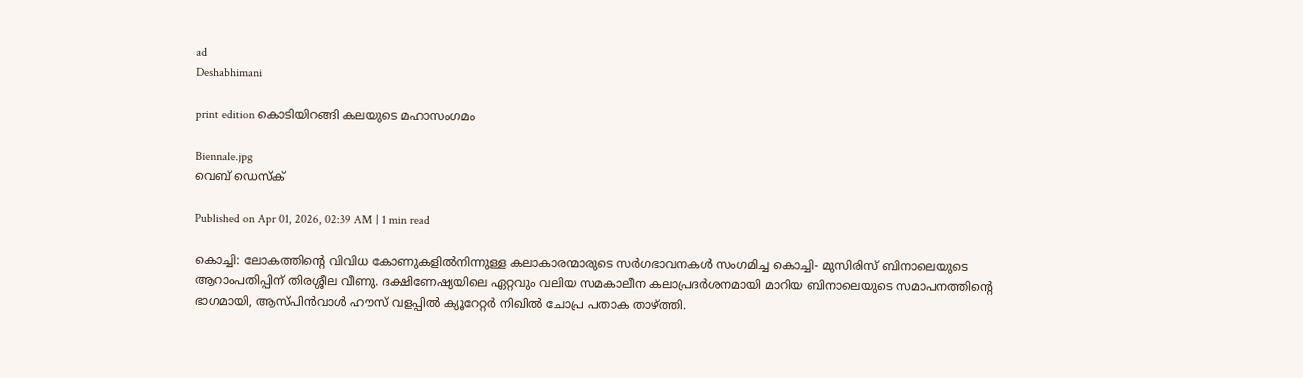ad
Deshabhimani

print edition കൊടിയിറങ്ങി കലയുടെ മഹാസംഗമം

Biennale.jpg
വെബ് ഡെസ്ക്

Published on Apr 01, 2026, 02:39 AM | 1 min read

കൊച്ചി: ലോകത്തിന്റെ വിവിധ കോണുകളിൽനിന്നുള്ള കലാകാരന്മാരുടെ സർഗഭാവനകൾ സംഗമിച്ച കൊച്ചി- മുസിരിസ് ബിനാലെയുടെ ആറാംപതിപ്പിന്‌ തിരശ്ശീല വീണു. ദക്ഷിണേഷ്യയിലെ ഏറ്റവും വലിയ സമകാലീന കലാപ്രദർശനമായി മാറിയ ബിനാലെയുടെ സമാപനത്തിന്റെ ഭാഗമായി, ആസ്പിൻവാൾ ഹൗസ് വളപ്പിൽ ക്യൂറേറ്റർ നിഖിൽ ചോപ്ര പതാക താഴ്‌ത്തി.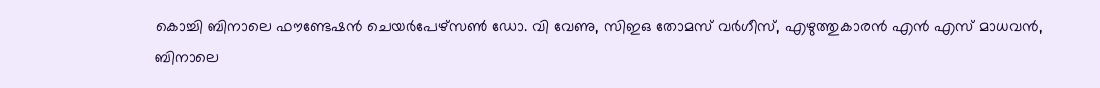കൊച്ചി ബിനാലെ ഫൗണ്ടേഷൻ ചെയർപേഴ്സൺ ഡോ. വി വേണു, സിഇഒ തോമസ് വർഗീസ്, എഴുത്തുകാരൻ എൻ എസ് മാധവൻ, ബിനാലെ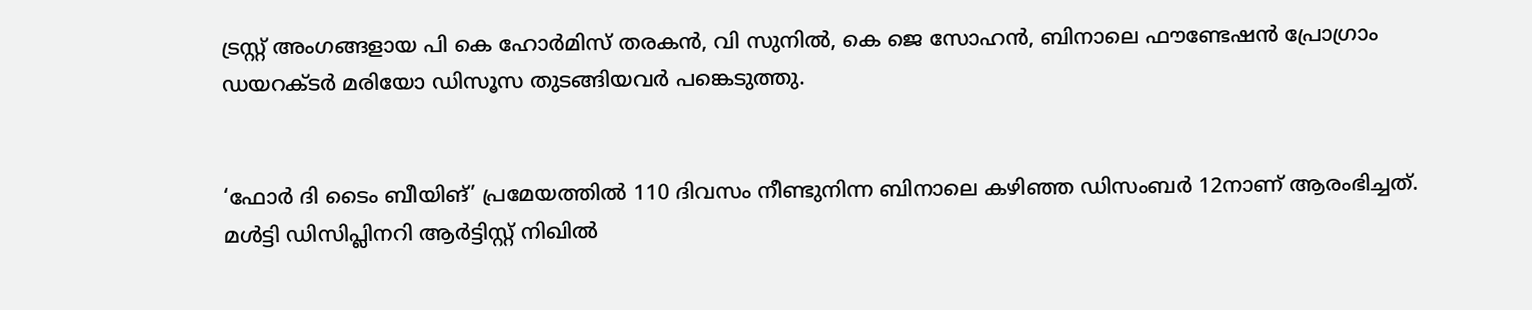ട്രസ്റ്റ് അംഗങ്ങളായ പി കെ ഹോർമിസ് തരകൻ, വി സുനിൽ, കെ ജെ സോഹൻ, ബിനാലെ ഫൗണ്ടേഷൻ പ്രോഗ്രാം ഡയറക്ടർ മരിയോ ഡിസൂസ തുടങ്ങിയവർ പങ്കെടുത്തു.


‘ഫോർ ദി ടൈം ബീയിങ്‌’ പ്രമേയത്തിൽ 110 ദിവസം നീണ്ടുനിന്ന ബിനാലെ കഴിഞ്ഞ ഡിസംബർ 12നാണ് ആരംഭിച്ചത്. മൾട്ടി ഡിസിപ്ലിനറി ആർട്ടിസ്റ്റ് നിഖിൽ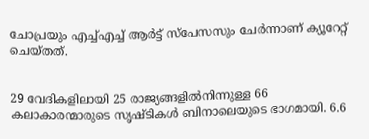ചോപ്രയും എച്ച്എച്ച് ആർട്ട് സ്‌പേസസും ചേർന്നാണ്‌ ക്യൂറേറ്റ് ചെയ്‌തത്‌.


29 വേദികളിലായി 25 രാജ്യങ്ങളിൽനിന്നുള്ള 66 കലാകാരന്മാരുടെ സൃഷ്ടികൾ ബിനാലെയുടെ ഭാഗമായി. 6.6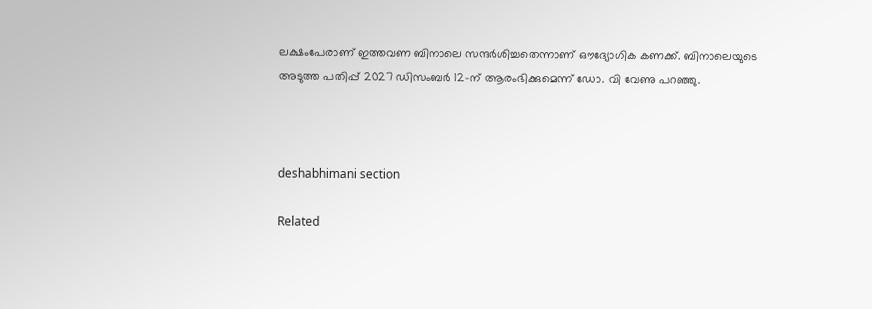ലക്ഷംപേരാണ് ഇത്തവണ ബിനാലെ സന്ദർശിച്ചതെന്നാണ്‌ ഒ‍ൗദ്യോഗിക കണക്ക്‌. ബിനാലെയുടെ അടുത്ത പതിപ്പ് 2027 ഡിസംബർ 12-ന് ആരംഭിക്കുമെന്ന്‌ ഡോ. വി വേണു പറഞ്ഞു.



deshabhimani section

Related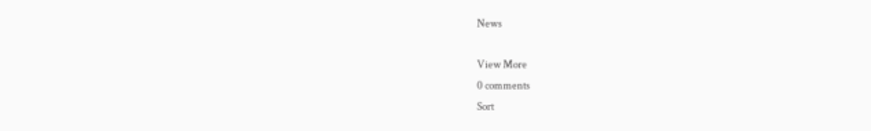News

View More
0 comments
Sort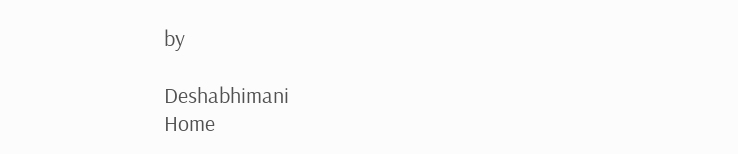by

Deshabhimani
Home